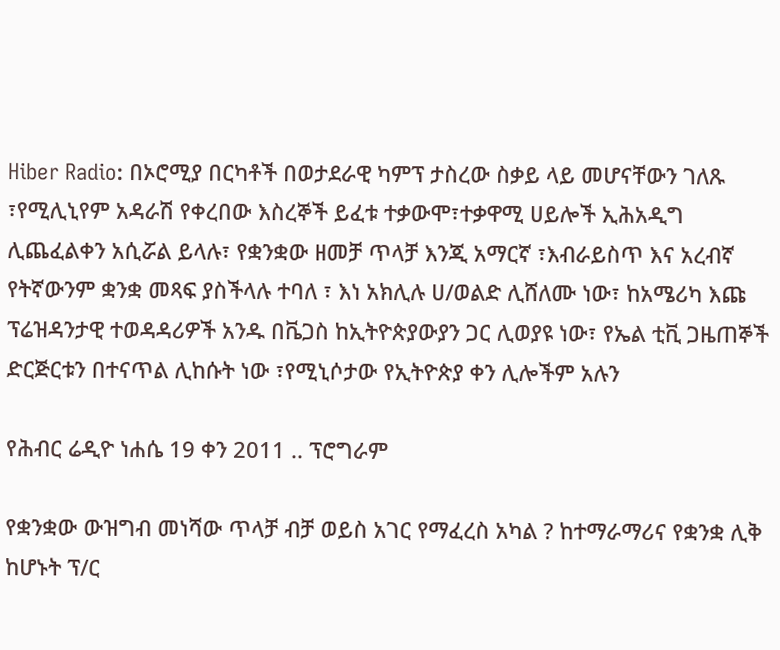Hiber Radio: በኦሮሚያ በርካቶች በወታደራዊ ካምፕ ታስረው ስቃይ ላይ መሆናቸውን ገለጹ ፣የሚሊኒየም አዳራሽ የቀረበው እስረኞች ይፈቱ ተቃውሞ፣ተቃዋሚ ሀይሎች ኢሕአዲግ ሊጨፈልቀን አሲሯል ይላሉ፣ የቋንቋው ዘመቻ ጥላቻ እንጂ አማርኛ ፣እብራይስጥ እና አረብኛ የትኛውንም ቋንቋ መጻፍ ያስችላሉ ተባለ ፣ እነ አክሊሉ ሀ/ወልድ ሊሸለሙ ነው፣ ከአሜሪካ እጩ ፕሬዝዳንታዊ ተወዳዳሪዎች አንዱ በቬጋስ ከኢትዮጵያውያን ጋር ሊወያዩ ነው፣ የኤል ቲቪ ጋዜጠኞች ድርጅርቱን በተናጥል ሊከሱት ነው ፣የሚኒሶታው የኢትዮጵያ ቀን ሊሎችም አሉን

የሕብር ሬዲዮ ነሐሴ 19 ቀን 2011 .. ፕሮግራም

የቋንቋው ውዝግብ መነሻው ጥላቻ ብቻ ወይስ አገር የማፈረስ አካል ? ከተማራማሪና የቋንቋ ሊቅ ከሆኑት ፕ/ር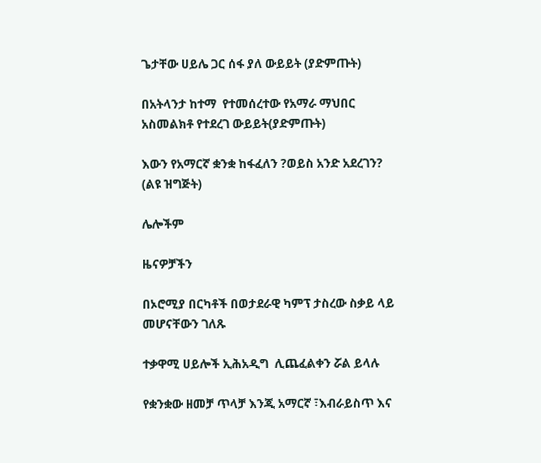ጌታቸው ሀይሌ ጋር ሰፋ ያለ ውይይት (ያድምጡት)

በአትላንታ ከተማ  የተመሰረተው የአማራ ማህበር አስመልክቶ የተደረገ ውይይት(ያድምጡት)

እውን የአማርኛ ቋንቋ ከፋፈለን ?ወይስ አንድ አደረገን? (ልዩ ዝግጅት)

ሌሎችም

ዜናዎቻችን

በኦሮሚያ በርካቶች በወታደራዊ ካምፕ ታስረው ስቃይ ላይ መሆናቸውን ገለጹ

ተቃዋሚ ሀይሎች ኢሕአዲግ  ሊጨፈልቀን ሯል ይላሉ

የቋንቋው ዘመቻ ጥላቻ እንጂ አማርኛ ፣እብራይስጥ እና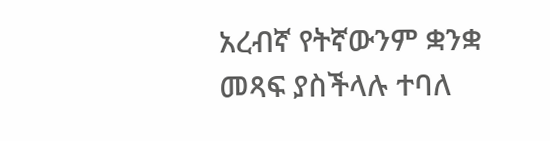አረብኛ የትኛውንም ቋንቋ መጻፍ ያስችላሉ ተባለ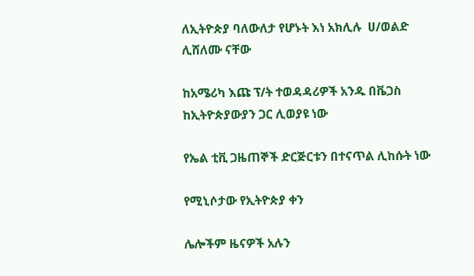ለኢትዮጵያ ባለውለታ የሆኑት እነ አክሊሉ  ሀ/ወልድ ሊሸለሙ ናቸው

ከአሜሪካ እጩ ፕ/ት ተወዳዳሪዎች አንዱ በቬጋስ ከኢትዮጵያውያን ጋር ሊወያዩ ነው

የኤል ቲቪ ጋዜጠኞች ድርጅርቱን በተናጥል ሊከሱት ነው

የሚኒሶታው የኢትዮጵያ ቀን

ሌሎችም ዜናዎች አሉን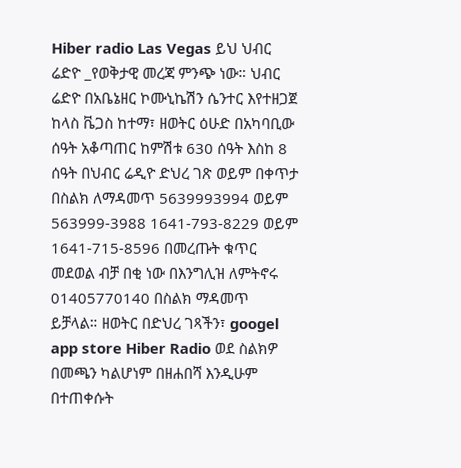Hiber radio Las Vegas ይህ ህብር ሬድዮ _የወቅታዊ መረጃ ምንጭ ነው። ህብር ሬድዮ በአቤኔዘር ኮሙኒኬሽን ሴንተር እየተዘጋጀ ከላስ ቬጋስ ከተማ፣ ዘወትር ዕሁድ በአካባቢው ሰዓት አቆጣጠር ከምሽቱ 630 ሰዓት እስከ 8 ሰዓት በህብር ሬዲዮ ድህረ ገጽ ወይም በቀጥታ በስልክ ለማዳመጥ 5639993994 ወይም 563999-3988 1641-793-8229 ወይም 1641-715-8596 በመረጡት ቁጥር መደወል ብቻ በቂ ነው በእንግሊዝ ለምትኖሩ 01405770140 በስልክ ማዳመጥ ይቻላል። ዘወትር በድህረ ገጻችን፣ googel app store Hiber Radio ወደ ስልክዎ በመጫን ካልሆነም በዘሐበሻ እንዲሁም በተጠቀሱት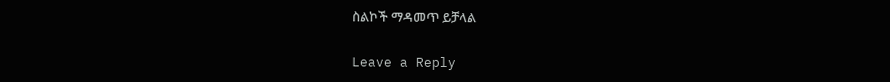ስልኮች ማዳመጥ ይቻላል

Leave a Reply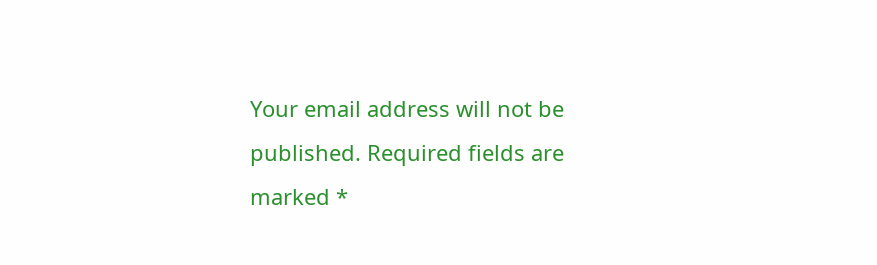Your email address will not be published. Required fields are marked *